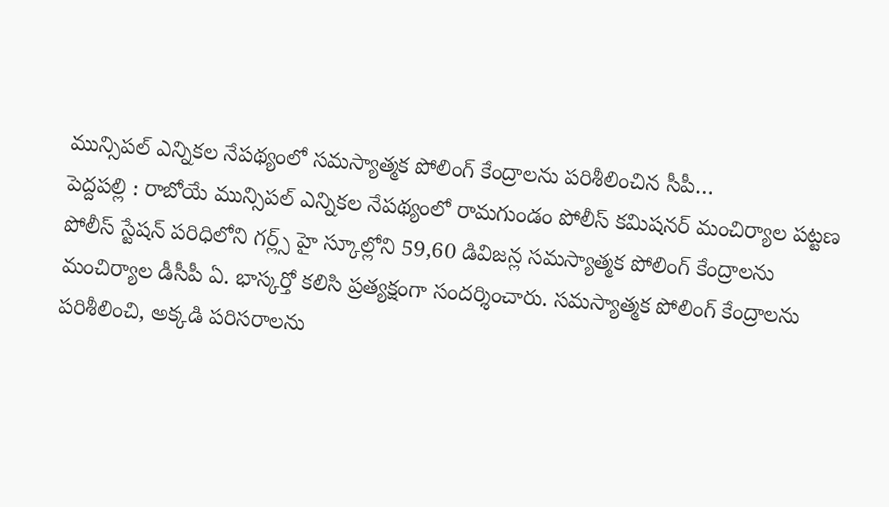మున్సిపల్ ఎన్నికల నేపథ్యంలో సమస్యాత్మక పోలింగ్ కేంద్రాలను పరిశీలించిన సీపీ…
పెద్దపల్లి : రాబోయే మున్సిపల్ ఎన్నికల నేపథ్యంలో రామగుండం పోలీస్ కమిషనర్ మంచిర్యాల పట్టణ పోలీస్ స్టేషన్ పరిధిలోని గర్ల్స్ హై స్కూల్లోని 59,60 డివిజన్ల సమస్యాత్మక పోలింగ్ కేంద్రాలను మంచిర్యాల డీసీపీ ఏ. భాస్కర్తో కలిసి ప్రత్యక్షంగా సందర్శించారు. సమస్యాత్మక పోలింగ్ కేంద్రాలను పరిశీలించి, అక్కడి పరిసరాలను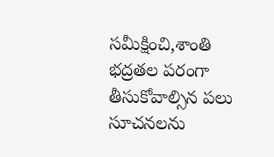సమీక్షించి,శాంతి భద్రతల పరంగా తీసుకోవాల్సిన పలు సూచనలను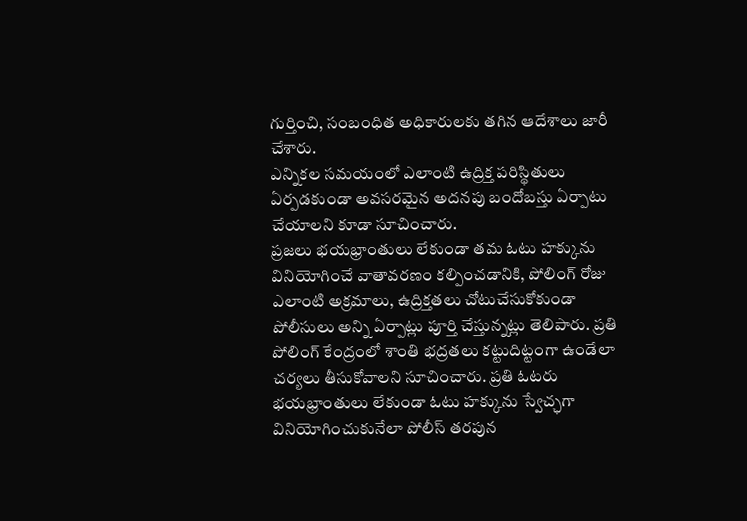గుర్తించి, సంబంధిత అధికారులకు తగిన ఆదేశాలు జారీ చేశారు.
ఎన్నికల సమయంలో ఎలాంటి ఉద్రిక్త పరిస్థితులు ఏర్పడకుండా అవసరమైన అదనపు బందోబస్తు ఏర్పాటు చేయాలని కూడా సూచించారు.
ప్రజలు భయభ్రాంతులు లేకుండా తమ ఓటు హక్కును వినియోగించే వాతావరణం కల్పించడానికి, పోలింగ్ రోజు ఎలాంటి అక్రమాలు, ఉద్రిక్తతలు చోటుచేసుకోకుండా పోలీసులు అన్ని ఏర్పాట్లు పూర్తి చేస్తున్నట్లు తెలిపారు. ప్రతి పోలింగ్ కేంద్రంలో శాంతి భద్రతలు కట్టుదిట్టంగా ఉండేలా చర్యలు తీసుకోవాలని సూచించారు. ప్రతి ఓటరు భయభ్రాంతులు లేకుండా ఓటు హక్కును స్వేచ్ఛగా వినియోగించుకునేలా పోలీస్ తరపున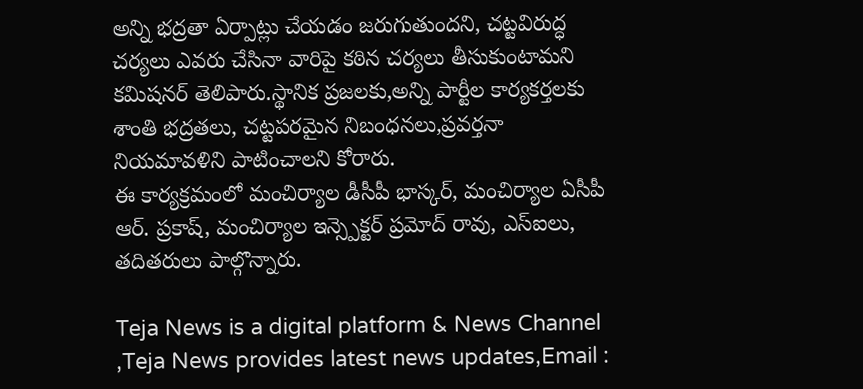అన్ని భద్రతా ఏర్పాట్లు చేయడం జరుగుతుందని, చట్టవిరుద్ధ చర్యలు ఎవరు చేసినా వారిపై కఠిన చర్యలు తీసుకుంటామని కమిషనర్ తెలిపారు.స్థానిక ప్రజలకు,అన్ని పార్టీల కార్యకర్తలకు శాంతి భద్రతలు, చట్టపరమైన నిబంధనలు,ప్రవర్తనా నియమావళిని పాటించాలని కోరారు.
ఈ కార్యక్రమంలో మంచిర్యాల డీసీపీ భాస్కర్, మంచిర్యాల ఏసీపీ ఆర్. ప్రకాష్, మంచిర్యాల ఇన్స్పెక్టర్ ప్రమోద్ రావు, ఎస్ఐలు, తదితరులు పాల్గొన్నారు.

Teja News is a digital platform & News Channel ,Teja News provides latest news updates,Email :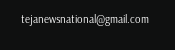tejanewsnational@gmail.com